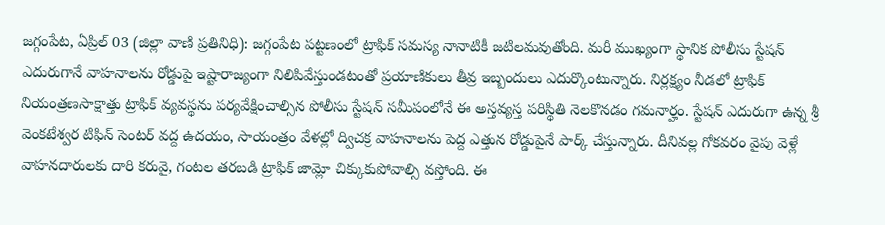జగ్గంపేట, ఏప్రిల్ 03 (జిల్లా వాణి ప్రతినిధి): జగ్గంపేట పట్టణంలో ట్రాఫిక్ సమస్య నానాటికీ జటిలమవుతోంది. మరీ ముఖ్యంగా స్థానిక పోలీసు స్టేషన్ ఎదురుగానే వాహనాలను రోడ్డుపై ఇష్టారాజ్యంగా నిలిపివేస్తుండటంతో ప్రయాణికులు తీవ్ర ఇబ్బందులు ఎదుర్కొంటున్నారు. నిర్లక్ష్యం నీడలో ట్రాఫిక్ నియంత్రణసాక్షాత్తు ట్రాఫిక్ వ్యవస్థను పర్యవేక్షించాల్సిన పోలీసు స్టేషన్ సమీపంలోనే ఈ అస్తవ్యస్త పరిస్థితి నెలకొనడం గమనార్హం. స్టేషన్ ఎదురుగా ఉన్న శ్రీ వెంకటేశ్వర టిఫిన్ సెంటర్ వద్ద ఉదయం, సాయంత్రం వేళల్లో ద్విచక్ర వాహనాలను పెద్ద ఎత్తున రోడ్డుపైనే పార్క్ చేస్తున్నారు. దీనివల్ల గోకవరం వైపు వెళ్లే వాహనదారులకు దారి కరువై, గంటల తరబడి ట్రాఫిక్ జామ్లో చిక్కుకుపోవాల్సి వస్తోంది. ఈ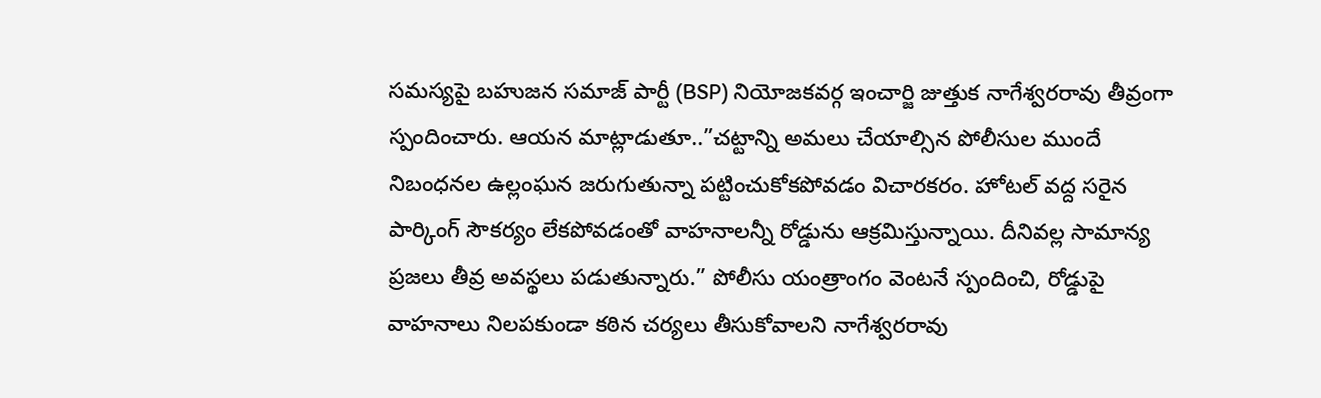సమస్యపై బహుజన సమాజ్ పార్టీ (BSP) నియోజకవర్గ ఇంచార్జి జుత్తుక నాగేశ్వరరావు తీవ్రంగా స్పందించారు. ఆయన మాట్లాడుతూ..”చట్టాన్ని అమలు చేయాల్సిన పోలీసుల ముందే నిబంధనల ఉల్లంఘన జరుగుతున్నా పట్టించుకోకపోవడం విచారకరం. హోటల్ వద్ద సరైన పార్కింగ్ సౌకర్యం లేకపోవడంతో వాహనాలన్నీ రోడ్డును ఆక్రమిస్తున్నాయి. దీనివల్ల సామాన్య ప్రజలు తీవ్ర అవస్థలు పడుతున్నారు.” పోలీసు యంత్రాంగం వెంటనే స్పందించి, రోడ్డుపై వాహనాలు నిలపకుండా కఠిన చర్యలు తీసుకోవాలని నాగేశ్వరరావు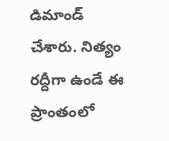డిమాండ్ చేశారు. నిత్యం రద్దీగా ఉండే ఈ ప్రాంతంలో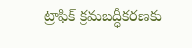ట్రాఫిక్ క్రమబద్ధీకరణకు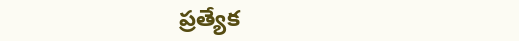ప్రత్యేక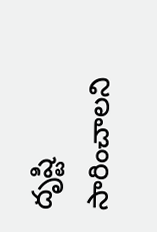దృష్టి సారించాలని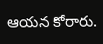ఆయన కోరారు.